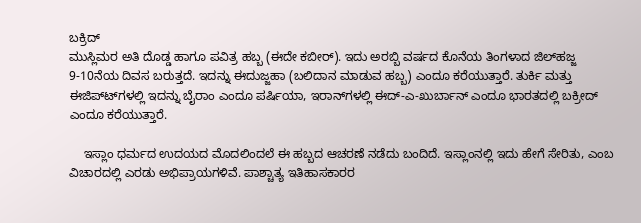ಬಕ್ರಿದ್
ಮುಸ್ಲಿಮರ ಅತಿ ದೊಡ್ಡ ಹಾಗೂ ಪವಿತ್ರ ಹಬ್ಬ (ಈದೇ ಕಬೀರ್). ಇದು ಅರಬ್ಬಿ ವರ್ಷದ ಕೊನೆಯ ತಿಂಗಳಾದ ಜಿಲ್‍ಹಜ್ಜ 9-10ನೆಯ ದಿವಸ ಬರುತ್ತದೆ. ಇದನ್ನು ಈದುಜ್ಜಹಾ (ಬಲಿದಾನ ಮಾಡುವ ಹಬ್ಬ) ಎಂದೂ ಕರೆಯುತ್ತಾರೆ. ತುರ್ಕಿ ಮತ್ತು ಈಜಿಪ್ಟ್‍ಗಳಲ್ಲಿ ಇದನ್ನು ಬೈರಾಂ ಎಂದೂ ಪರ್ಷಿಯಾ, ಇರಾನ್‍ಗಳಲ್ಲಿ ಈದ್-ಎ-ಖುರ್ಬಾನ್ ಎಂದೂ ಭಾರತದಲ್ಲಿ ಬಕ್ರೀದ್ ಎಂದೂ ಕರೆಯುತ್ತಾರೆ.

    ಇಸ್ಲಾಂ ಧರ್ಮದ ಉದಯದ ಮೊದಲಿಂದಲೆ ಈ ಹಬ್ಬದ ಆಚರಣೆ ನಡೆದು ಬಂದಿದೆ. ಇಸ್ಲಾಂನಲ್ಲಿ ಇದು ಹೇಗೆ ಸೇರಿತು, ಎಂಬ ವಿಚಾರದಲ್ಲಿ ಎರಡು ಅಭಿಪ್ರಾಯಗಳಿವೆ. ಪಾಶ್ಚಾತ್ಯ ಇತಿಹಾಸಕಾರರ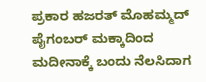ಪ್ರಕಾರ ಹಜರತ್ ಮೊಹಮ್ಮದ್ ಪೈಗಂಬರ್ ಮಕ್ಕಾದಿಂದ ಮದೀನಾಕ್ಕೆ ಬಂದು ನೆಲಸಿದಾಗ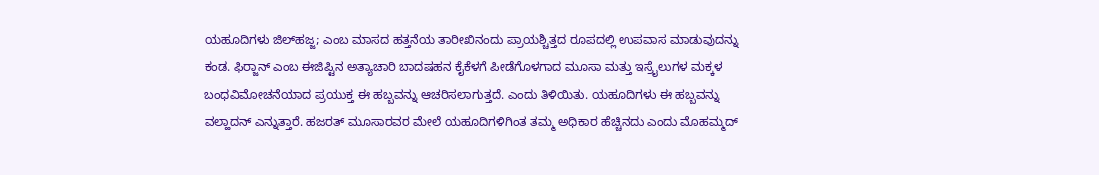ಯಹೂದಿಗಳು ಜಿಲ್‍ಹಜ್ಜ; ಎಂಬ ಮಾಸದ ಹತ್ತನೆಯ ತಾರೀಖಿನಂದು ಪ್ರಾಯಶ್ಚಿತ್ತದ ರೂಪದಲ್ಲಿ ಉಪವಾಸ ಮಾಡುವುದನ್ನು ಕಂಡ. ಫಿರ್‍ಜಾನ್ ಎಂಬ ಈಜಿಪ್ಟಿನ ಅತ್ಯಾಚಾರಿ ಬಾದಷಹನ ಕೈಕೆಳಗೆ ಪೀಡೆಗೊಳಗಾದ ಮೂಸಾ ಮತ್ತು ಇಸ್ರೈಲುಗಳ ಮಕ್ಕಳ ಬಂಧವಿಮೋಚನೆಯಾದ ಪ್ರಯುಕ್ತ ಈ ಹಬ್ಬವನ್ನು ಆಚರಿಸಲಾಗುತ್ತದೆ. ಎಂದು ತಿಳಿಯಿತು. ಯಹೂದಿಗಳು ಈ ಹಬ್ಬವನ್ನು ವಲ್ಹಾದನ್ ಎನ್ನುತ್ತಾರೆ. ಹಜರತ್ ಮೂಸಾರವರ ಮೇಲೆ ಯಹೂದಿಗಳಿಗಿಂತ ತಮ್ಮ ಅಧಿಕಾರ ಹೆಚ್ಚಿನದು ಎಂದು ಮೊಹಮ್ಮದ್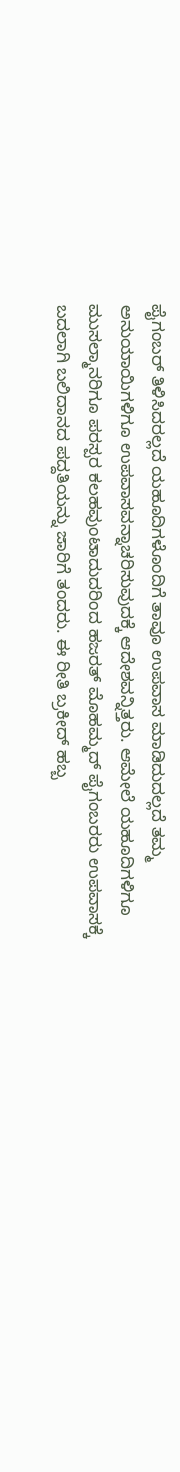ಪೈಗಂಬರ್ ತಿಳಿಸಿದರಲ್ಲದೆ ಯಹೂದಿಗಳೊಂದಿಗೆ ತಾವೂ ಉಪವಾಸ ಮಾಡಿದುದಲ್ಲದೆ ತಮ್ಮ ಅನುಯಾಯಿಗಳಿಗೂ ಉಪವಾಸವನ್ನಾಚರಿಸುವುದಕ್ಕೆ ಆದೇಶವನ್ನಿತ್ತರು. ಆಮೇಲೆ ಯಹೂದಿಗಳಿಗೂ ಮುಸಲ್ಮಾನರಿಗೂ ಪರಸ್ಪರ ಕಲಹವುಂಟಾದುದರಿಂದ ಹಜರತ್ ಮೊಹಮ್ಮದ್ ಪೈಗಂಬರರು ಉಪವಾಸಕ್ಕೆ ಬದಲಾಗಿ ಬಲಿದಾನದ ಪದ್ದತಿಯನ್ನು ಜಾರಿಗೆ ತಂದರು. ಈ ರೀತಿ ಬ್ರಕೀದ್ ಹಬ್ಬ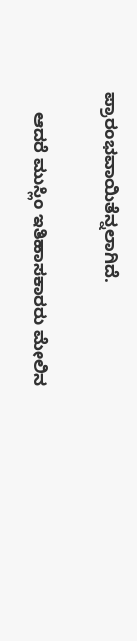ಪ್ರಾರಂಭವಾಯಿತೆನ್ನಲಾಗಿದೆ.

    ಆದರೆ ಮುಸ್ಲಿಂ ಇತಿಹಾಸಕಾರರು ಮೇಲಿನ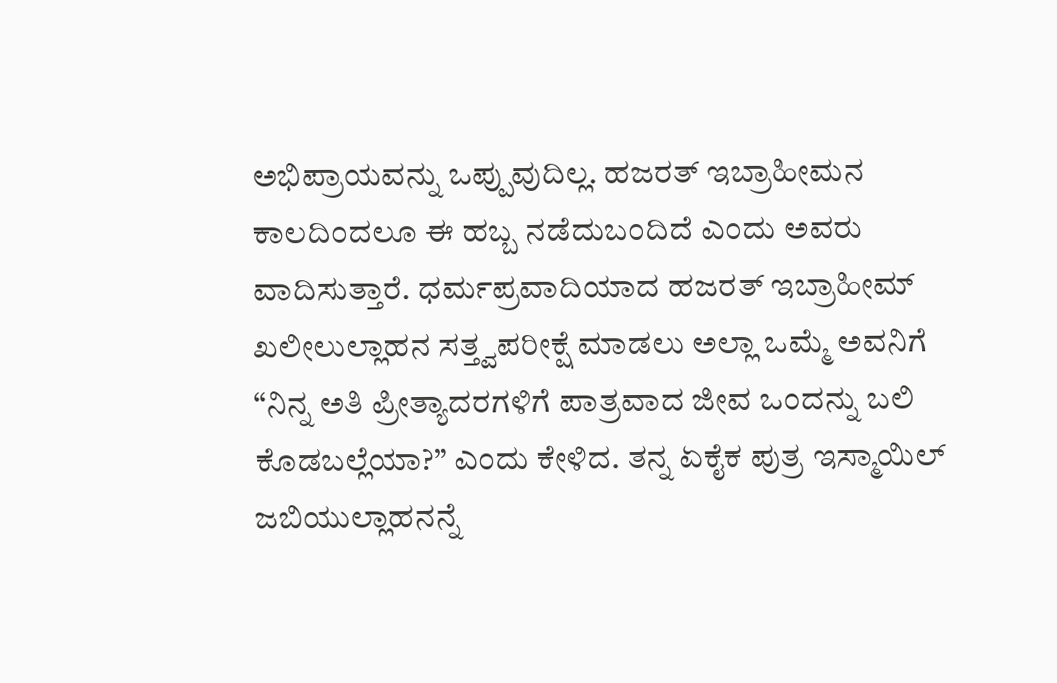ಅಭಿಪ್ರಾಯವನ್ನು ಒಪ್ಪುವುದಿಲ್ಲ. ಹಜರತ್ ಇಬ್ರಾಹೀಮನ ಕಾಲದಿಂದಲೂ ಈ ಹಬ್ಬ ನಡೆದುಬಂದಿದೆ ಎಂದು ಅವರು ವಾದಿಸುತ್ತಾರೆ. ಧರ್ಮಪ್ರವಾದಿಯಾದ ಹಜರತ್ ಇಬ್ರಾಹೀಮ್ ಖಲೀಲುಲ್ಲಾಹನ ಸತ್ತ್ವಪರೀಕ್ಷೆ ಮಾಡಲು ಅಲ್ಲಾ ಒಮ್ಮೆ ಅವನಿಗೆ “ನಿನ್ನ ಅತಿ ಪ್ರೀತ್ಯಾದರಗಳಿಗೆ ಪಾತ್ರವಾದ ಜೀವ ಒಂದನ್ನು ಬಲಿ ಕೊಡಬಲ್ಲೆಯಾ?” ಎಂದು ಕೇಳಿದ. ತನ್ನ ಏಕೈಕ ಪುತ್ರ ಇಸ್ಮಾಯಿಲ್ ಜಬಿಯುಲ್ಲಾಹನನ್ನೆ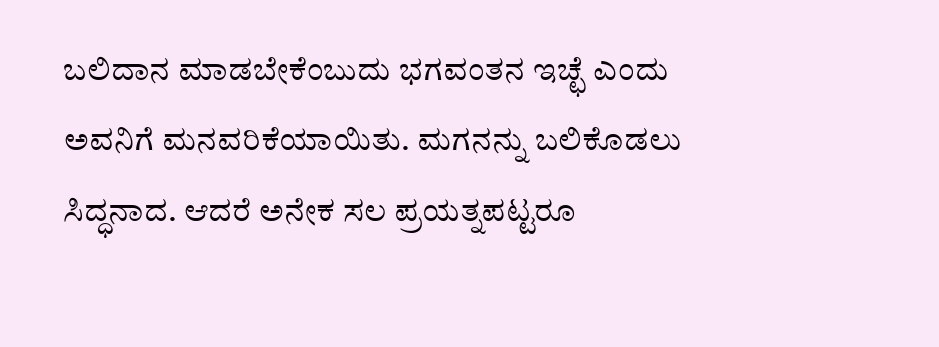ಬಲಿದಾನ ಮಾಡಬೇಕೆಂಬುದು ಭಗವಂತನ ಇಚ್ಛೆ ಎಂದು ಅವನಿಗೆ ಮನವರಿಕೆಯಾಯಿತು. ಮಗನನ್ನು ಬಲಿಕೊಡಲು ಸಿದ್ಧನಾದ. ಆದರೆ ಅನೇಕ ಸಲ ಪ್ರಯತ್ನಪಟ್ಟರೂ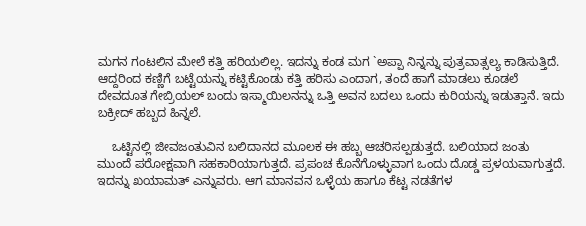ಮಗನ ಗಂಟಲಿನ ಮೇಲೆ ಕತ್ತಿ ಹರಿಯಲಿಲ್ಲ. ಇದನ್ನು ಕಂಡ ಮಗ `ಅಪ್ಪಾ ನಿನ್ನನ್ನು ಪುತ್ರವಾತ್ಸಲ್ಯ ಕಾಡಿಸುತ್ತಿದೆ. ಆದ್ದರಿಂದ ಕಣ್ಣಿಗೆ ಬಟ್ಟೆಯನ್ನು ಕಟ್ಟಿಕೊಂಡು ಕತ್ತಿ ಹರಿಸು ಎಂದಾಗ, ತಂದೆ ಹಾಗೆ ಮಾಡಲು ಕೂಡಲೆ ದೇವದೂತ ಗೇಬ್ರಿಯಲ್ ಬಂದು ಇಸ್ಮಾಯಿಲನನ್ನು ಒತ್ತಿ ಅವನ ಬದಲು ಒಂದು ಕುರಿಯನ್ನು ಇಡುತ್ತಾನೆ. ಇದು ಬಕ್ರೀದ್ ಹಬ್ಬದ ಹಿನ್ನಲೆ.

    ಒಟ್ಟಿನಲ್ಲಿ ಜೀವಜಂತುವಿನ ಬಲಿದಾನದ ಮೂಲಕ ಈ ಹಬ್ಬ ಆಚರಿಸಲ್ಪಡುತ್ತದೆ. ಬಲಿಯಾದ ಜಂತು ಮುಂದೆ ಪರೋಕ್ಷವಾಗಿ ಸಹಕಾರಿಯಾಗುತ್ತದೆ. ಪ್ರಪಂಚ ಕೊನೆಗೊಳ್ಳುವಾಗ ಒಂದು ದೊಡ್ಡ ಪ್ರಳಯವಾಗುತ್ತದೆ. ಇದನ್ನು ಖಯಾಮತ್ ಎನ್ನುವರು. ಆಗ ಮಾನವನ ಒಳ್ಳೆಯ ಹಾಗೂ ಕೆಟ್ಟ ನಡತೆಗಳ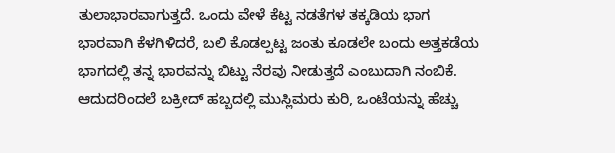ತುಲಾಭಾರವಾಗುತ್ತದೆ. ಒಂದು ವೇಳೆ ಕೆಟ್ಟ ನಡತೆಗಳ ತಕ್ಕಡಿಯ ಭಾಗ ಭಾರವಾಗಿ ಕೆಳಗಿಳಿದರೆ, ಬಲಿ ಕೊಡಲ್ಪಟ್ಟ ಜಂತು ಕೂಡಲೇ ಬಂದು ಅತ್ತಕಡೆಯ ಭಾಗದಲ್ಲಿ ತನ್ನ ಭಾರವನ್ನು ಬಿಟ್ಟು ನೆರವು ನೀಡುತ್ತದೆ ಎಂಬುದಾಗಿ ನಂಬಿಕೆ. ಆದುದರಿಂದಲೆ ಬಕ್ರೀದ್ ಹಬ್ಬದಲ್ಲಿ ಮುಸ್ಲಿಮರು ಕುರಿ, ಒಂಟೆಯನ್ನು ಹೆಚ್ಚು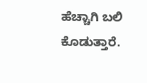ಹೆಚ್ಚಾಗಿ ಬಲಿ ಕೊಡುತ್ತಾರೆ.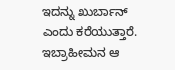ಇದನ್ನು ಖುರ್ಬಾನ್ ಎಂದು ಕರೆಯುತ್ತಾರೆ. ಇಬ್ರಾಹೀಮನ ಆ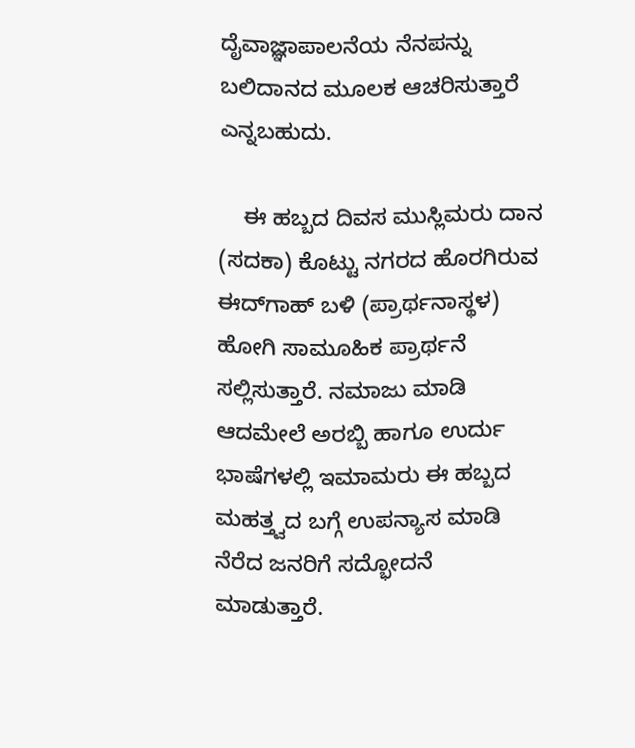ದೈವಾಜ್ಞಾಪಾಲನೆಯ ನೆನಪನ್ನು ಬಲಿದಾನದ ಮೂಲಕ ಆಚರಿಸುತ್ತಾರೆ ಎನ್ನಬಹುದು.

    ಈ ಹಬ್ಬದ ದಿವಸ ಮುಸ್ಲಿಮರು ದಾನ (ಸದಕಾ) ಕೊಟ್ಟು ನಗರದ ಹೊರಗಿರುವ ಈದ್‍ಗಾಹ್ ಬಳಿ (ಪ್ರಾರ್ಥನಾಸ್ಥಳ) ಹೋಗಿ ಸಾಮೂಹಿಕ ಪ್ರಾರ್ಥನೆ ಸಲ್ಲಿಸುತ್ತಾರೆ. ನಮಾಜು ಮಾಡಿ ಆದಮೇಲೆ ಅರಬ್ಬಿ ಹಾಗೂ ಉರ್ದು ಭಾಷೆಗಳಲ್ಲಿ ಇಮಾಮರು ಈ ಹಬ್ಬದ ಮಹತ್ತ್ವದ ಬಗ್ಗೆ ಉಪನ್ಯಾಸ ಮಾಡಿ ನೆರೆದ ಜನರಿಗೆ ಸದ್ಭೋದನೆ ಮಾಡುತ್ತಾರೆ.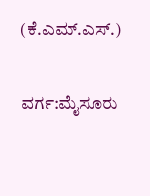(ಕೆ.ಎಮ್.ಎಸ್.)

ವರ್ಗ:ಮೈಸೂರು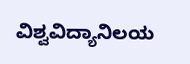ವಿಶ್ವವಿದ್ಯಾನಿಲಯ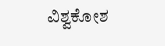ವಿಶ್ವಕೋಶ